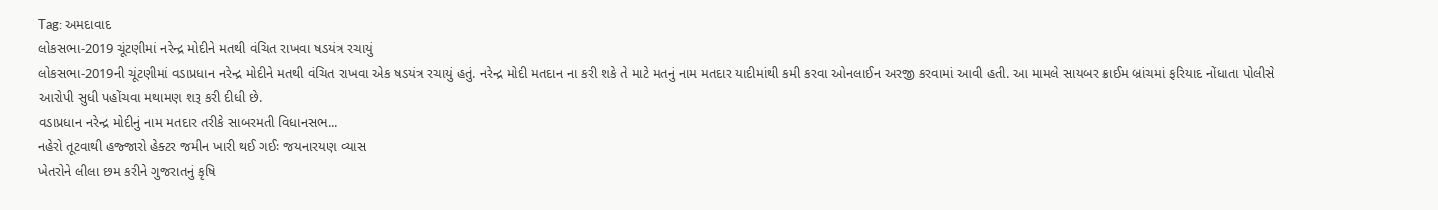Tag: અમદાવાદ
લોકસભા-2019 ચૂંટણીમાં નરેન્દ્ર મોદીને મતથી વંચિત રાખવા ષડયંત્ર રચાયું
લોકસભા-2019ની ચૂંટણીમાં વડાપ્રધાન નરેન્દ્ર મોદીને મતથી વંચિત રાખવા એક ષડયંત્ર રચાયું હતું. નરેન્દ્ર મોદી મતદાન ના કરી શકે તે માટે મતનું નામ મતદાર યાદીમાંથી કમી કરવા ઓનલાઈન અરજી કરવામાં આવી હતી. આ મામલે સાયબર ક્રાઈમ બ્રાંચમાં ફરિયાદ નોંધાતા પોલીસે આરોપી સુધી પહોંચવા મથામણ શરૂ કરી દીધી છે.
વડાપ્રધાન નરેન્દ્ર મોદીનું નામ મતદાર તરીકે સાબરમતી વિધાનસભ...
નહેરો તૂટવાથી હજ્જારો હેક્ટર જમીન ખારી થઈ ગઈઃ જયનારયણ વ્યાસ
ખેતરોને લીલા છમ કરીને ગુજરાતનું કૃષિ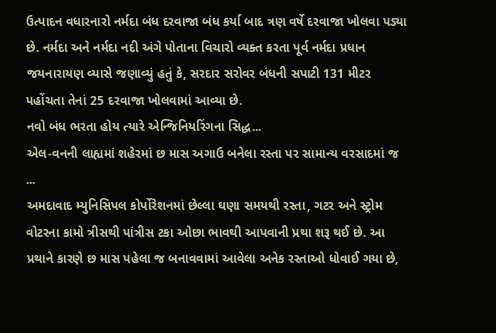ઉત્પાદન વધારનારો નર્મદા બંધ દરવાજા બંધ કર્યા બાદ ત્રણ વર્ષે દરવાજા ખોલવા પડ્યા છે. નર્મદા અને નર્મદા નદી અંગે પોતાના વિચારો વ્યક્ત કરતા પૂર્વ નર્મદા પ્રધાન જયનારાયણ વ્યાસે જણાવ્યું હતું કે, સરદાર સરોવર બંધની સપાટી 131 મીટર પહોંચતા તેનાં 25 દરવાજા ખોલવામાં આવ્યા છે.
નવો બંધ ભરતા હોય ત્યારે એન્જિનિયરિંગના સિદ્ધ...
એલ-વનની લાહ્યમાં શહેરમાં છ માસ અગાઉ બનેલા રસ્તા પર સામાન્ય વરસાદમાં જ ...
અમદાવાદ મ્યુનિસિપલ કોર્પોરેશનમાં છેલ્લા ઘણા સમયથી રસ્તા, ગટર અને સ્ટ્રોમ વોટરના કામો ત્રીસથી પાંત્રીસ ટકા ઓછા ભાવથી આપવાની પ્રથા શરૂ થઈ છે. આ પ્રથાને કારણે છ માસ પહેલા જ બનાવવામાં આવેલા અનેક રસ્તાઓ ધોવાઈ ગયા છે,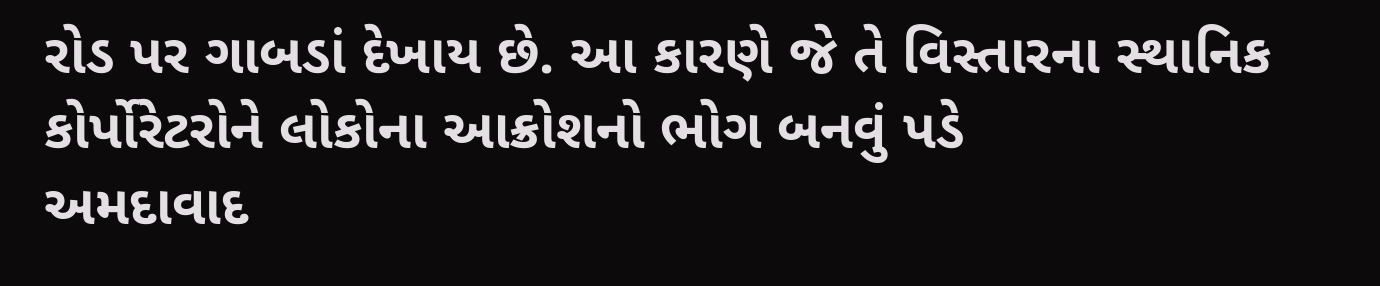રોડ પર ગાબડાં દેખાય છે. આ કારણે જે તે વિસ્તારના સ્થાનિક કોર્પોરેટરોને લોકોના આક્રોશનો ભોગ બનવું પડે
અમદાવાદ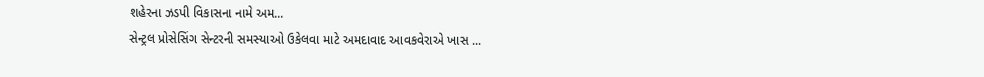શહેરના ઝડપી વિકાસના નામે અમ...
સેન્ટ્રલ પ્રોસેસિંગ સેન્ટરની સમસ્યાઓ ઉકેલવા માટે અમદાવાદ આવકવેરાએ ખાસ ...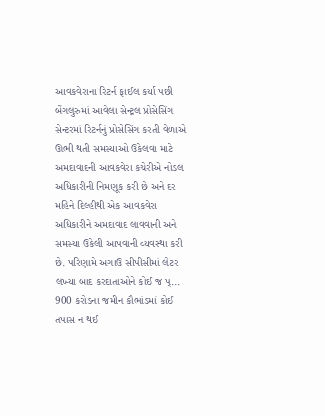આવકવેરાના રિટર્ન ફાઈલ કર્યા પછી બેંગલુરુમાં આવેલા સેન્ટ્રલ પ્રોસેસિંગ સેન્ટરમાં રિટર્નનું પ્રોસેસિંગ કરતી વેળાએ ઊભી થતી સમસ્યાઓ ઉકેલવા માટે અમદાવાદની આવકવેરા કચેરીએ નોડલ અધિકારીની નિમણૂક કરી છે અને દર મહિને દિલ્હીથી એક આવકવેરા અધિકારીને અમદાવાદ લાવવાની અને સમસ્યા ઉકેલી આપવાની વ્યવસ્થા કરી છે. પરિણામે અગાઉ સીપીસીમાં લેટર લખ્યા બાદ કરદાતાઓને કોઈ જ પ્...
900 કરોડના જમીન કૌભાંડમાં કોઈ તપાસ ન થઈ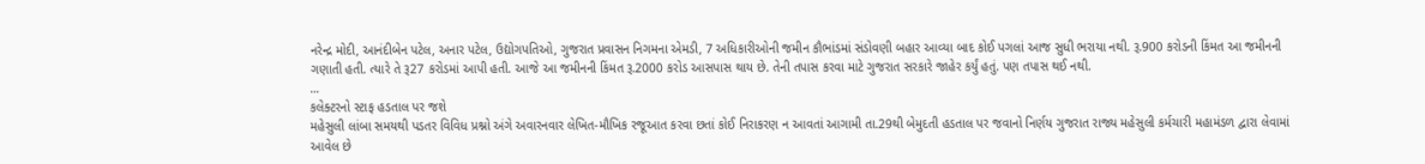નરેન્દ્ર મોદી, આનંદીબેન પટેલ, અનાર પટેલ, ઉદ્યોગપતિઓ, ગુજરાત પ્રવાસન નિગમના એમડી, 7 અધિકારીઓની જમીન કૌભાંડમાં સંડોવણી બહાર આવ્યા બાદ કોઈ પગલાં આજ સુધી ભરાયા નથી. રૂ.900 કરોડની કિંમત આ જમીનની ગણાતી હતી. ત્યારે તે રૂ27 કરોડમાં આપી હતી. આજે આ જમીનની કિંમત રૂ.2000 કરોડ આસપાસ થાય છે. તેની તપાસ કરવા માટે ગુજરાત સરકારે જાહેર કર્યું હતું. પણ તપાસ થઈ નથી.
...
કલેક્ટરનો સ્ટાફ હડતાલ પર જશે
મહેસુલી લાંબા સમયથી પડતર વિવિધ પ્રશ્નો અંગે અવારનવાર લેખિત-મૌખિક રજૂઆત કરવા છતાં કોઈ નિરાકરણ ન આવતાં આગામી તા.29થી બેમુદતી હડતાલ પર જવાનો નિર્ણય ગુજરાત રાજ્ય મહેસુલી કર્મચારી મહામંડળ દ્વારા લેવામાં આવેલ છે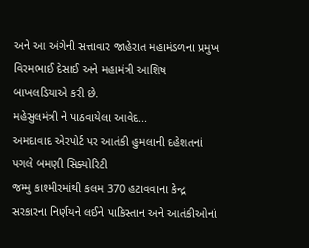અને આ અંગેની સત્તાવાર જાહેરાત મહામંડળના પ્રમુખ વિરમભાઈ દેસાઈ અને મહામંત્રી આશિષ બાખલડિયાએ કરી છે.
મહેસુલમંત્રી ને પાઠવાયેલા આવેદ...
અમદાવાદ એરપોર્ટ પર આતંકી હુમલાની દહેશતનાં પગલે બમણી સિક્યોરિટી
જમ્મુ કાશ્મીરમાંથી કલમ 370 હટાવવાના કેન્દ્ર સરકારના નિર્ણયને લઈને પાકિસ્તાન અને આતંકીઓનાં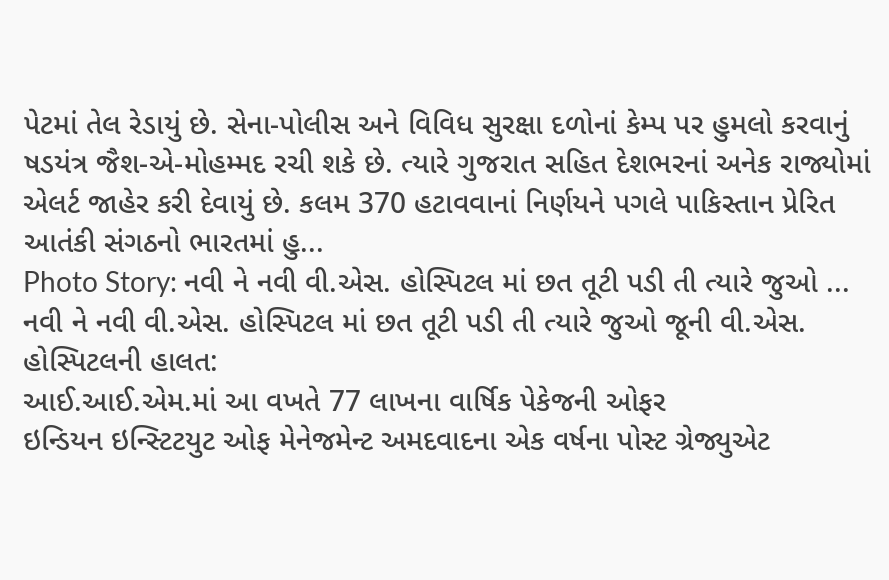પેટમાં તેલ રેડાયું છે. સેના-પોલીસ અને વિવિધ સુરક્ષા દળોનાં કેમ્પ પર હુમલો કરવાનું ષડયંત્ર જૈશ-એ-મોહમ્મદ રચી શકે છે. ત્યારે ગુજરાત સહિત દેશભરનાં અનેક રાજ્યોમાં એલર્ટ જાહેર કરી દેવાયું છે. કલમ 370 હટાવવાનાં નિર્ણયને પગલે પાકિસ્તાન પ્રેરિત આતંકી સંગઠનો ભારતમાં હુ...
Photo Story: નવી ને નવી વી.એસ. હોસ્પિટલ માં છત તૂટી પડી તી ત્યારે જુઓ ...
નવી ને નવી વી.એસ. હોસ્પિટલ માં છત તૂટી પડી તી ત્યારે જુઓ જૂની વી.એસ. હોસ્પિટલની હાલત:
આઈ.આઈ.એમ.માં આ વખતે 77 લાખના વાર્ષિક પેકેજની ઓફર
ઇન્ડિયન ઇન્સ્ટિટયુટ ઓફ મેનેજમેન્ટ અમદવાદના એક વર્ષના પોસ્ટ ગ્રેજ્યુએટ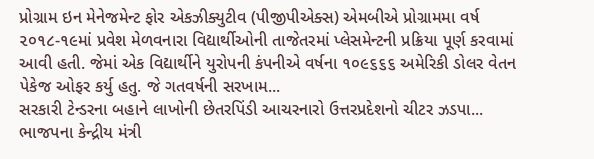પ્રોગ્રામ ઇન મેનેજમેન્ટ ફોર એકઝીક્યુટીવ (પીજીપીએક્સ) એમબીએ પ્રોગ્રામમા વર્ષ ૨૦૧૮-૧૯માં પ્રવેશ મેળવનારા વિદ્યાર્થીઓની તાજેતરમાં પ્લેસમેન્ટની પ્રક્રિયા પૂર્ણ કરવામાં આવી હતી. જેમાં એક વિદ્યાર્થીને યુરોપની કંપનીએ વર્ષના ૧૦૯૬૬૬ અમેરિકી ડોલર વેતન પેકેજ ઓફર કર્યુ હતુ. જે ગતવર્ષની સરખામ...
સરકારી ટેન્ડરના બહાને લાખોની છેતરપિંડી આચરનારો ઉત્તરપ્રદેશનો ચીટર ઝડપા...
ભાજપના કેન્દ્રીય મંત્રી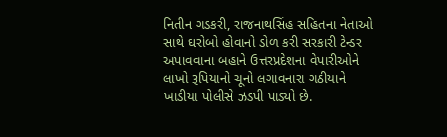નિતીન ગડકરી, રાજનાથસિંહ સહિતના નેતાઓ સાથે ઘરોબો હોવાનો ડોળ કરી સરકારી ટેન્ડર અપાવવાના બહાને ઉત્તરપ્રદેશના વેપારીઓને લાખો રૂપિયાનો ચૂનો લગાવનારા ગઠીયાને ખાડીયા પોલીસે ઝડપી પાડ્યો છે.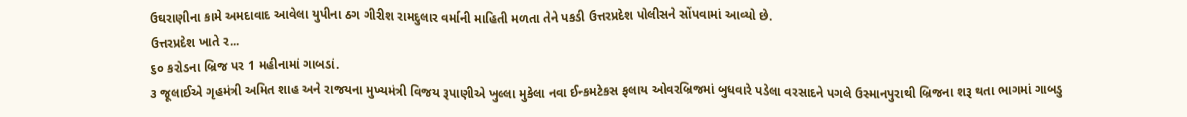ઉઘરાણીના કામે અમદાવાદ આવેલા યુપીના ઠગ ગીરીશ રામદુલાર વર્માની માહિતી મળતા તેને પકડી ઉત્તરપ્રદેશ પોલીસને સોંપવામાં આવ્યો છે.
ઉત્તરપ્રદેશ ખાતે ર...
૬૦ કરોડના બ્રિજ પર 1 મહીનામાં ગાબડાં.
૩ જૂલાઈએ ગૃહમંત્રી અમિત શાહ અને રાજયના મુખ્યમંત્રી વિજય રૂપાણીએ ખુલ્લા મુકેલા નવા ઈન્કમટેકસ ફલાય ઓવરબ્રિજમાં બુધવારે પડેલા વરસાદને પગલે ઉસ્માનપુરાથી બ્રિજના શરૂ થતા ભાગમાં ગાબડુ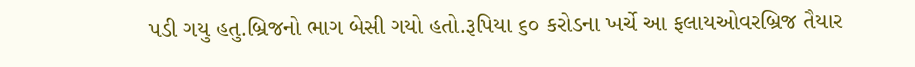પડી ગયુ હતુ.બ્રિજનો ભાગ બેસી ગયો હતો.રૂપિયા ૬૦ કરોડના ખર્ચે આ ફલાયઓવરબ્રિજ તૈયાર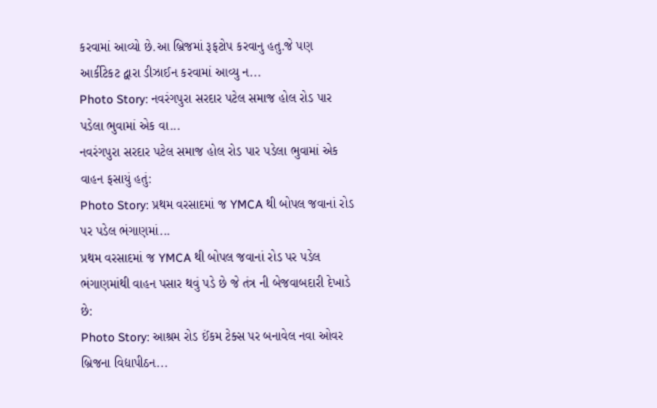કરવામાં આવ્યો છે.આ બ્રિજમાં રૂફટોપ કરવાનુ હતુ.જે પણ આર્કીટેકટ દ્વારા ડીઝાઈન કરવામાં આવ્યુ ન...
Photo Story: નવરંગપુરા સરદાર પટેલ સમાજ હોલ રોડ પાર પડેલા ભુવામાં એક વા...
નવરંગપુરા સરદાર પટેલ સમાજ હોલ રોડ પાર પડેલા ભુવામાં એક વાહન ફસાયું હતું:
Photo Story: પ્રથમ વરસાદમાં જ YMCA થી બોપલ જવાનાં રોડ પર પડેલ ભંગાણમાં...
પ્રથમ વરસાદમાં જ YMCA થી બોપલ જવાનાં રોડ પર પડેલ ભંગાણમાંથી વાહન પસાર થવું પડે છે જે તંત્ર ની બેજવાબદારી દેખાડે છે:
Photo Story: આશ્રમ રોડ ઈંકમ ટેક્સ પર બનાવેલ નવા ઓવર બ્રિજના વિદ્યાપીઠન...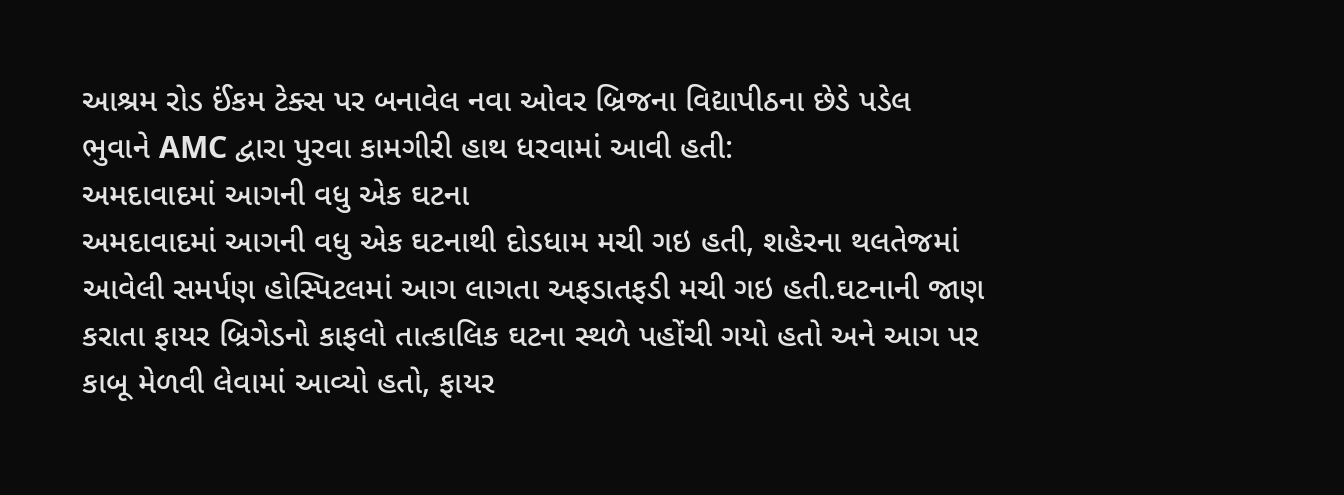આશ્રમ રોડ ઈંકમ ટેક્સ પર બનાવેલ નવા ઓવર બ્રિજના વિદ્યાપીઠના છેડે પડેલ ભુવાને AMC દ્વારા પુરવા કામગીરી હાથ ધરવામાં આવી હતી:
અમદાવાદમાં આગની વધુ એક ઘટના
અમદાવાદમાં આગની વધુ એક ઘટનાથી દોડધામ મચી ગઇ હતી, શહેરના થલતેજમાં આવેલી સમર્પણ હોસ્પિટલમાં આગ લાગતા અફડાતફડી મચી ગઇ હતી.ઘટનાની જાણ કરાતા ફાયર બ્રિગેડનો કાફલો તાત્કાલિક ઘટના સ્થળે પહોંચી ગયો હતો અને આગ પર કાબૂ મેળવી લેવામાં આવ્યો હતો, ફાયર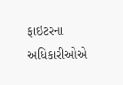ફાઇટરના અધિકારીઓએ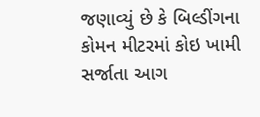જણાવ્યું છે કે બિલ્ડીંગના કોમન મીટરમાં કોઇ ખામી સર્જાતા આગ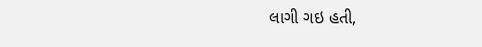લાગી ગઇ હતી,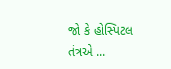જો કે હોસ્પિટલ તંત્રએ ...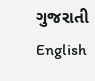ગુજરાતી
English